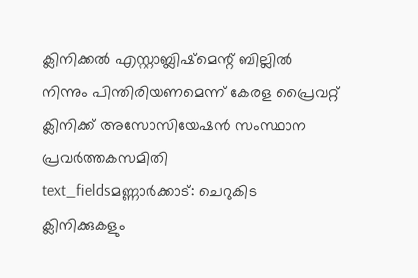ക്ലിനിക്കൽ എസ്റ്റാബ്ലിഷ്മെന്റ് ബില്ലിൽ നിന്നും പിന്തിരിയണമെന്ന് കേരള പ്രൈവറ്റ് ക്ലിനിക്ക് അസോസിയേഷൻ സംസ്ഥാന പ്രവർത്തകസമിതി
text_fieldsമണ്ണാർക്കാട്: ചെറുകിട ക്ലിനിക്കുകളും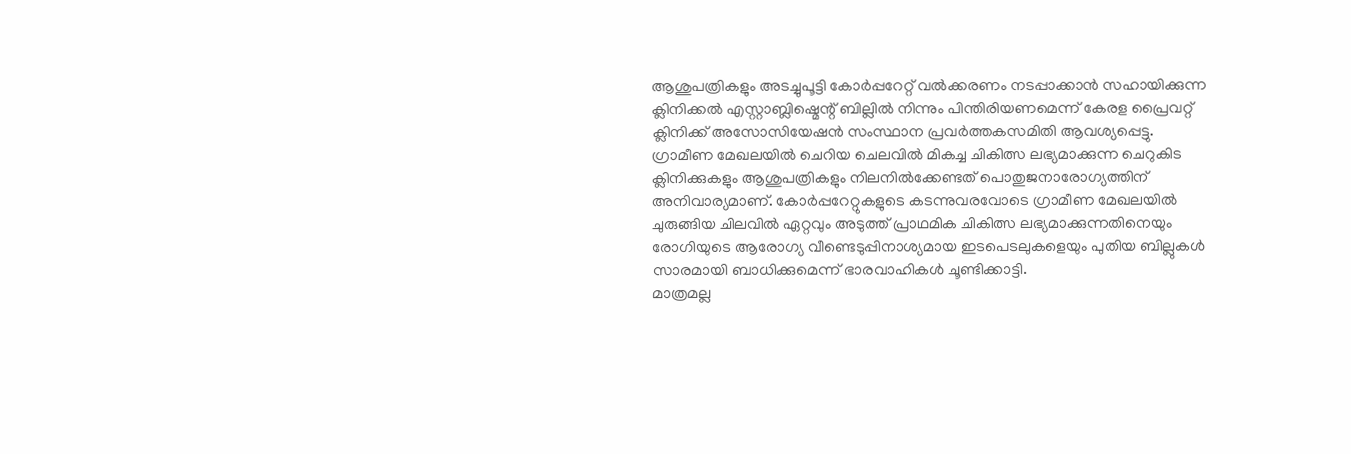ആശുപത്രികളും അടച്ചുപൂട്ടി കോർപ്പറേറ്റ് വൽക്കരണം നടപ്പാക്കാൻ സഹായിക്കുന്ന ക്ലിനിക്കൽ എസ്റ്റാബ്ലിഷ്മെന്റ് ബില്ലിൽ നിന്നും പിന്തിരിയണമെന്ന് കേരള പ്രൈവറ്റ് ക്ലിനിക്ക് അസോസിയേഷൻ സംസ്ഥാന പ്രവർത്തകസമിതി ആവശ്യപ്പെട്ടു.
ഗ്രാമീണ മേഖലയിൽ ചെറിയ ചെലവിൽ മികച്ച ചികിത്സ ലഭ്യമാക്കുന്ന ചെറുകിട ക്ലിനിക്കുകളും ആശുപത്രികളും നിലനിൽക്കേണ്ടത് പൊതുജനാരോഗ്യത്തിന് അനിവാര്യമാണ്. കോർപ്പറേറ്റുകളുടെ കടന്നുവരവോടെ ഗ്രാമീണ മേഖലയിൽ ചുരുങ്ങിയ ചിലവിൽ ഏറ്റവും അടുത്ത് പ്രാഥമിക ചികിത്സ ലഭ്യമാക്കുന്നതിനെയും രോഗിയുടെ ആരോഗ്യ വീണ്ടെടുപ്പിനാശ്യമായ ഇടപെടലുകളെയും പുതിയ ബില്ലുകൾ സാരമായി ബാധിക്കുമെന്ന് ഭാരവാഹികൾ ചൂണ്ടിക്കാട്ടി.
മാത്രമല്ല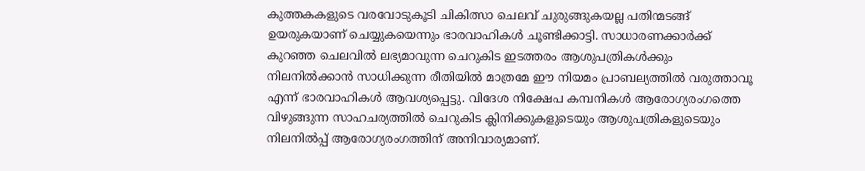കുത്തകകളുടെ വരവോടുകൂടി ചികിത്സാ ചെലവ് ചുരുങ്ങുകയല്ല പതിന്മടങ്ങ് ഉയരുകയാണ് ചെയ്യുകയെന്നും ഭാരവാഹികൾ ചൂണ്ടിക്കാട്ടി. സാധാരണക്കാർക്ക് കുറഞ്ഞ ചെലവിൽ ലഭ്യമാവുന്ന ചെറുകിട ഇടത്തരം ആശുപത്രികൾക്കും നിലനിൽക്കാൻ സാധിക്കുന്ന രീതിയിൽ മാത്രമേ ഈ നിയമം പ്രാബല്യത്തിൽ വരുത്താവൂ എന്ന് ഭാരവാഹികൾ ആവശ്യപ്പെട്ടു. വിദേശ നിക്ഷേപ കമ്പനികൾ ആരോഗ്യരംഗത്തെ വിഴുങ്ങുന്ന സാഹചര്യത്തിൽ ചെറുകിട ക്ലിനിക്കുകളുടെയും ആശുപത്രികളുടെയും നിലനിൽപ്പ് ആരോഗ്യരംഗത്തിന് അനിവാര്യമാണ്.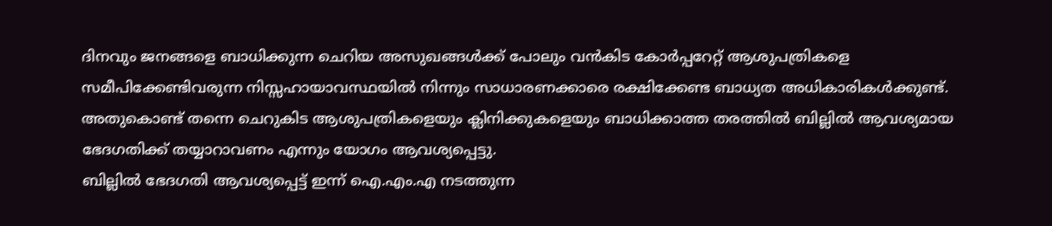ദിനവും ജനങ്ങളെ ബാധിക്കുന്ന ചെറിയ അസുഖങ്ങൾക്ക് പോലും വൻകിട കോർപ്പറേറ്റ് ആശുപത്രികളെ സമീപിക്കേണ്ടിവരുന്ന നിസ്സഹായാവസ്ഥയിൽ നിന്നും സാധാരണക്കാരെ രക്ഷിക്കേണ്ട ബാധ്യത അധികാരികൾക്കുണ്ട്. അതുകൊണ്ട് തന്നെ ചെറുകിട ആശുപത്രികളെയും ക്ലിനിക്കുകളെയും ബാധിക്കാത്ത തരത്തിൽ ബില്ലിൽ ആവശ്യമായ ഭേദഗതിക്ക് തയ്യാറാവണം എന്നും യോഗം ആവശ്യപ്പെട്ടു.
ബില്ലിൽ ഭേദഗതി ആവശ്യപ്പെട്ട് ഇന്ന് ഐ.എം.എ നടത്തുന്ന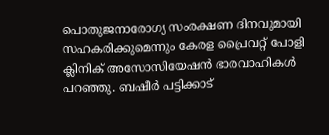പൊതുജനാരോഗ്യ സംരക്ഷണ ദിനവുമായി സഹകരിക്കുമെന്നും കേരള പ്രൈവറ്റ് പോളി ക്ലിനിക് അസോസിയേഷൻ ഭാരവാഹികൾ പറഞ്ഞു. ബഷീർ പട്ടിക്കാട്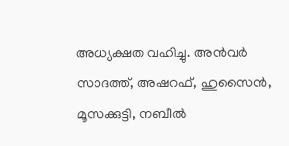അധ്യക്ഷത വഹിച്ചു. അൻവർ സാദത്ത്, അഷറഫ്, ഹുസൈൻ, മൂസക്കുട്ടി, നബീൽ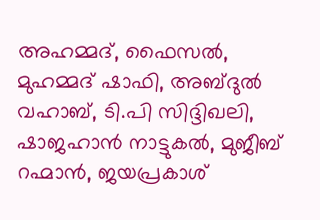അഹമ്മദ്, ഫൈസൽ, മുഹമ്മദ് ഷാഫി, അബ്ദുൽ വഹാബ്, ടി.പി സിദ്ദിഖലി, ഷാജഹാൻ നാട്ടുകൽ, മുജീബ് റഹ്മാൻ, ജയപ്രകാശ്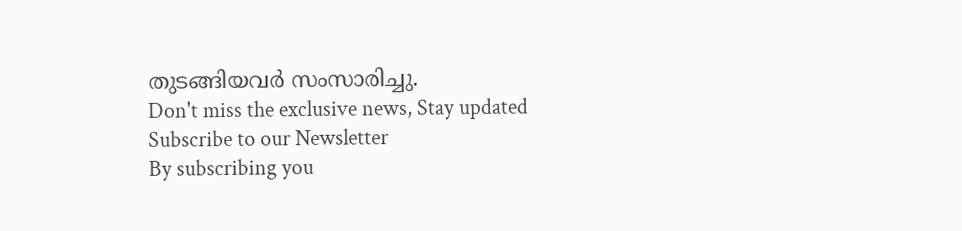തുടങ്ങിയവർ സംസാരിച്ചു.
Don't miss the exclusive news, Stay updated
Subscribe to our Newsletter
By subscribing you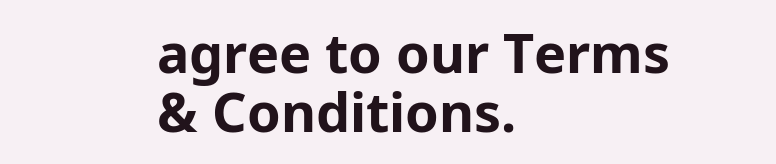agree to our Terms & Conditions.